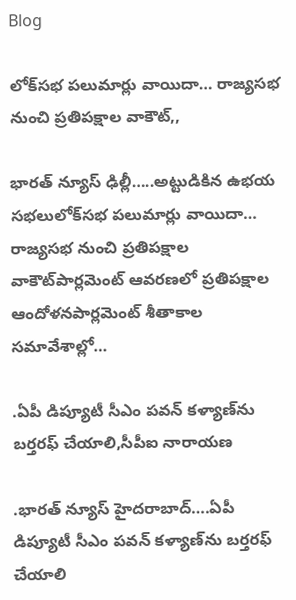Blog

లోక్‌సభ పలుమార్లు వాయిదా… రాజ్యసభ నుంచి ప్రతిపక్షాల వాకౌట్‌,,

భారత్ న్యూస్ ఢిల్లీ…..అట్టుడికిన ఉభయ సభలులోక్‌సభ పలుమార్లు వాయిదా… రాజ్యసభ నుంచి ప్రతిపక్షాల వాకౌట్‌పార్లమెంట్‌ ఆవరణలో ప్రతిపక్షాల ఆందోళనపార్లమెంట్‌ శీతాకాల సమావేశాల్లో…

.ఏపీ డిప్యూటీ సీఎం పవన్ కళ్యాణ్‌ను బర్తరఫ్ చేయాలి,సీపీఐ నారాయణ

.భారత్ న్యూస్ హైదరాబాద్….ఏపీ డిప్యూటీ సీఎం పవన్ కళ్యాణ్‌ను బర్తరఫ్ చేయాలి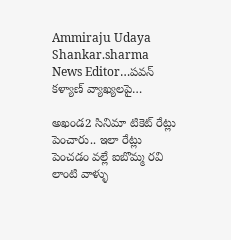Ammiraju Udaya Shankar.sharma News Editor…పవన్ కళ్యాణ్ వ్యాఖ్యలపై…

అఖండ2 సినిమా టికెట్ రేట్లు పెంచారు.. ఇలా రేట్లు పెంచడం వల్లే ఐబొమ్మ రవి లాంటి వాళ్ళు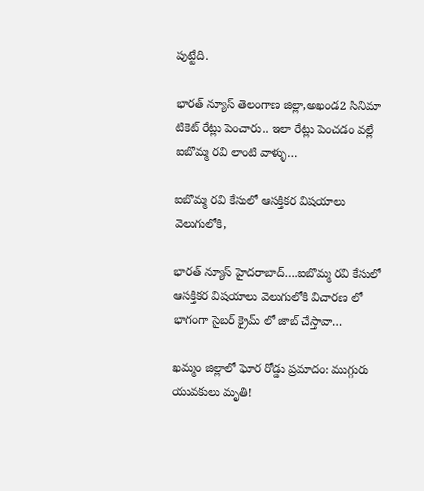పుట్టేది.

భారత్ న్యూస్ తెలంగాణ జిల్లా,అఖండ2 సినిమా టికెట్ రేట్లు పెంచారు.. ఇలా రేట్లు పెంచడం వల్లే ఐబొమ్మ రవి లాంటి వాళ్ళు…

ఐబొమ్మ రవి కేసులో ఆసక్తికర విషయాలు వెలుగులోకి,

భారత్ న్యూస్ హైదరాబాద్….ఐబొమ్మ రవి కేసులో ఆసక్తికర విషయాలు వెలుగులోకి విచారణ లో భాగంగా సైబర్ క్రైమ్ లో జాబ్ చేస్తావా…

ఖమ్మం జిల్లాలో ఘోర రోడ్డు ప్రమాదం: ముగ్గురు యువకులు మృతి!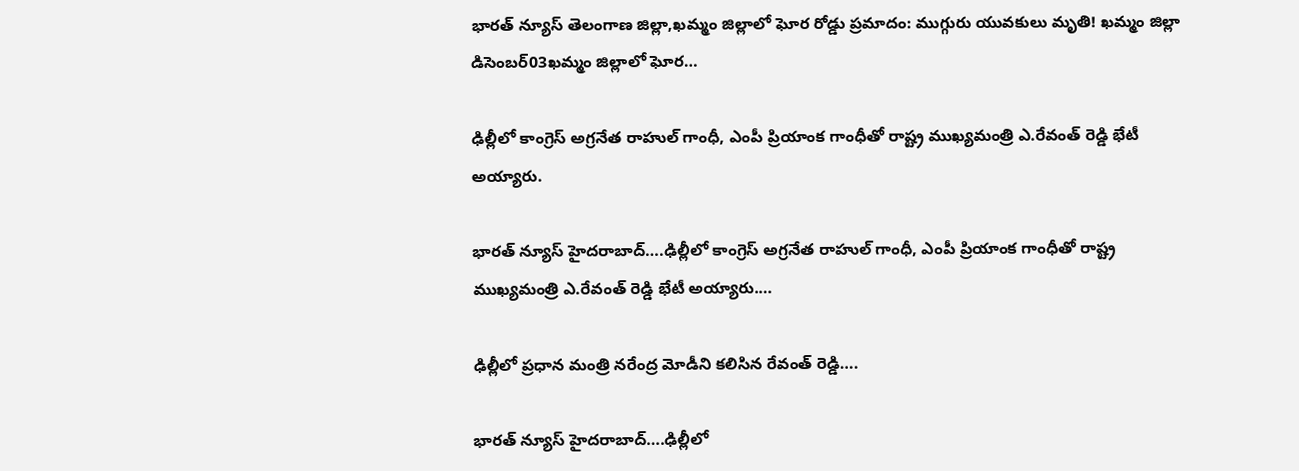భారత్ న్యూస్ తెలంగాణ జిల్లా,ఖమ్మం జిల్లాలో ఘోర రోడ్డు ప్రమాదం: ముగ్గురు యువకులు మృతి! ఖమ్మం జిల్లా డిసెంబర్03ఖమ్మం జిల్లాలో ఘోర…

ఢిల్లీలో కాంగ్రెస్ అగ్రనేత రాహుల్ గాంధీ, ఎంపీ ప్రియాంక గాంధీతో రాష్ట్ర ముఖ్యమంత్రి ఎ.రేవంత్ రెడ్డి భేటీ అయ్యారు.

భారత్ న్యూస్ హైదరాబాద్….ఢిల్లీలో కాంగ్రెస్ అగ్రనేత రాహుల్ గాంధీ, ఎంపీ ప్రియాంక గాంధీతో రాష్ట్ర ముఖ్యమంత్రి ఎ.రేవంత్ రెడ్డి భేటీ అయ్యారు.…

ఢిల్లీలో ప్రధాన మంత్రి నరేంద్ర మోడీని కలిసిన రేవంత్ రెడ్డి….

భారత్ న్యూస్ హైదరాబాద్….ఢిల్లీలో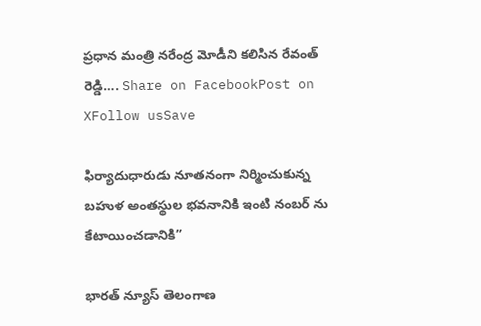ప్రధాన మంత్రి నరేంద్ర మోడీని కలిసిన రేవంత్ రెడ్డి…. Share on FacebookPost on XFollow usSave

ఫిర్యాదుధారుడు నూతనంగా నిర్మించుకున్న బహుళ అంతస్థుల భవనానికి ఇంటి నంబర్ ను కేటాయించడానికి”

భారత్ న్యూస్ తెలంగాణ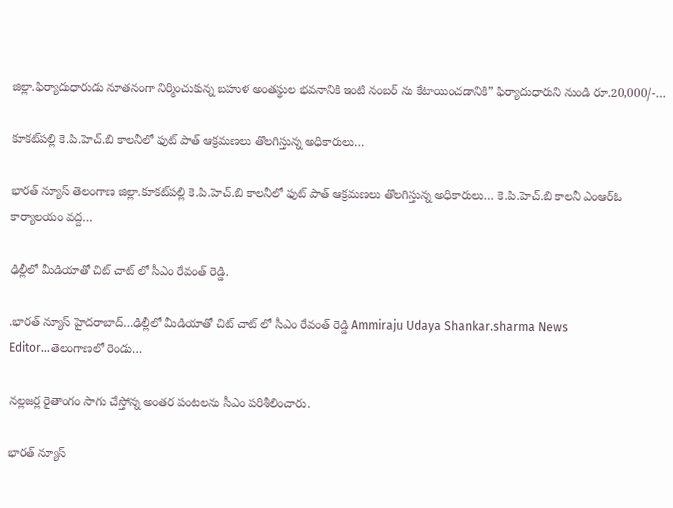జిల్లా.ఫిర్యాదుధారుడు నూతనంగా నిర్మించుకున్న బహుళ అంతస్థుల భవనానికి ఇంటి నంబర్ ను కేటాయించడానికి” ఫిర్యాదుధారుని నుండి రూ.20,000/-…

కూకట్‌పల్లి కె.పి.హెచ్.బి కాలనీలో ఫుట్ పాత్ ఆక్రమణలు తొలగిస్తున్న అధికారులు…

భారత్ న్యూస్ తెలంగాణ జిల్లా.కూకట్‌పల్లి కె.పి.హెచ్.బి కాలనీలో ఫుట్ పాత్ ఆక్రమణలు తొలగిస్తున్న అధికారులు… కె.పి.హెచ్.బి కాలనీ ఎంఆర్ఓ కార్యాలయం వద్ద…

ఢిల్లీలో మీడియాతో చిట్ చాట్ లో సీఎం రేవంత్ రెడ్డి.

.భారత్ న్యూస్ హైదరాబాద్…ఢిల్లీలో మీడియాతో చిట్ చాట్ లో సీఎం రేవంత్ రెడ్డి Ammiraju Udaya Shankar.sharma News Editor…తెలంగాణలో రెండు…

నల్లజర్ల రైతాంగం సాగు చేస్తోన్న అంతర పంటలను సీఎం పరిశీలించారు.

భారత్ న్యూస్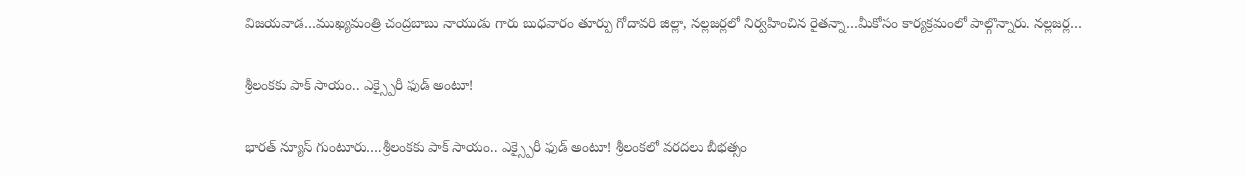విజయవాడ…ముఖ్యమంత్రి చంద్రబాబు నాయుడు గారు బుధవారం తూర్పు గోదావరి జిల్లా, నల్లజర్లలో నిర్వహించిన రైతన్నా…మీకోసం కార్యక్రమంలో పాల్గొన్నారు. నల్లజర్ల…

శ్రీలంకకు పాక్ సాయం.. ఎక్స్పైరీ ఫుడ్ అంటూ!

భారత్ న్యూస్ గుంటూరు….శ్రీలంకకు పాక్ సాయం.. ఎక్స్పైరీ ఫుడ్ అంటూ! శ్రీలంకలో వరదలు బీభత్సం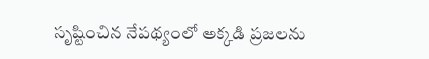సృష్టించిన నేపథ్యంలో అక్కడి ప్రజలను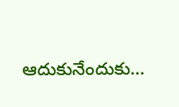ఆదుకునేందుకు…